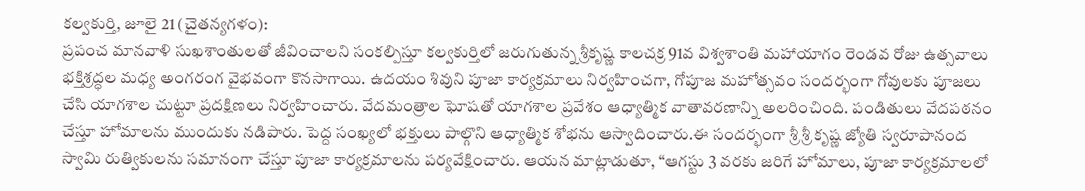కల్వకుర్తి, జూలై 21 (చైతన్యగళం):
ప్రపంచ మానవాళి సుఖశాంతులతో జీవించాలని సంకల్పిస్తూ కల్వకుర్తిలో జరుగుతున్న శ్రీకృష్ణ కాలచక్ర 91వ విశ్వశాంతి మహాయాగం రెండవ రోజు ఉత్సవాలు భక్తిశ్రద్ధల మధ్య అంగరంగ వైభవంగా కొనసాగాయి. ఉదయం శివుని పూజా కార్యక్రమాలు నిర్వహించగా, గోపూజ మహోత్సవం సందర్భంగా గోవులకు పూజలు చేసి యాగశాల చుట్టూ ప్రదక్షిణలు నిర్వహించారు. వేదమంత్రాల ఘోషతో యాగశాల ప్రవేశం ఆధ్యాత్మిక వాతావరణాన్ని అలరించింది. పండితులు వేదపఠనం చేస్తూ హోమాలను ముందుకు నడిపారు. పెద్ద సంఖ్యలో భక్తులు పాల్గొని ఆధ్యాత్మిక శోభను ఆస్వాదించారు.ఈ సందర్భంగా శ్రీ శ్రీ కృష్ణ జ్యోతి స్వరూపానంద స్వామి రుత్వికులను సమానంగా చేస్తూ పూజా కార్యక్రమాలను పర్యవేక్షించారు. ఆయన మాట్లాడుతూ, “ఆగస్టు 3 వరకు జరిగే హోమాలు, పూజా కార్యక్రమాలలో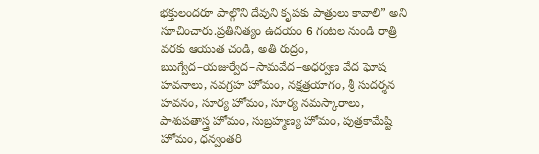భక్తులందరూ పాల్గొని దేవుని కృపకు పాత్రులు కావాలి” అని సూచించారు.ప్రతినిత్యం ఉదయం 6 గంటల నుండి రాత్రి వరకు ఆయుత చండి, అతి రుద్రం, ఋగ్వేద–యజుర్వేద–సామవేద–అధర్వణ వేద ఘోష హవనాలు, నవగ్రహ హోమం, నక్షత్రయాగం, శ్రీ సుదర్శన హవనం, సూర్య హోమం, సూర్య నమస్కారాలు, పాశుపతాస్త్ర హోమం, సుబ్రహ్మణ్య హోమం, పుత్రకామేష్టి హోమం, ధన్వంతరి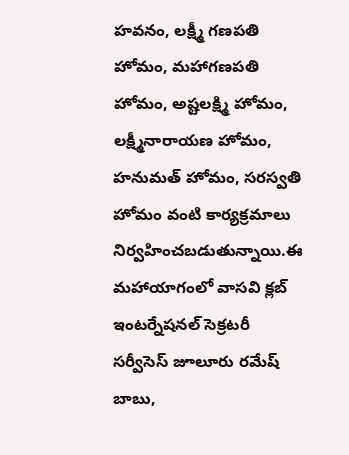హవనం, లక్ష్మీ గణపతి హోమం, మహాగణపతి హోమం, అష్టలక్ష్మి హోమం, లక్ష్మీనారాయణ హోమం, హనుమత్ హోమం, సరస్వతి హోమం వంటి కార్యక్రమాలు నిర్వహించబడుతున్నాయి.ఈ మహాయాగంలో వాసవి క్లబ్ ఇంటర్నేషనల్ సెక్రటరీ సర్వీసెస్ జూలూరు రమేష్ బాబు,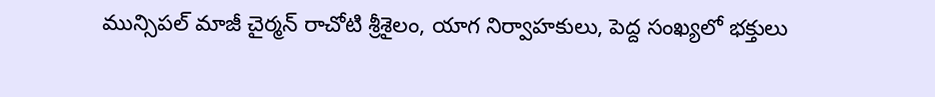మున్సిపల్ మాజీ చైర్మన్ రాచోటి శ్రీశైలం, యాగ నిర్వాహకులు, పెద్ద సంఖ్యలో భక్తులు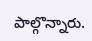పాల్గొన్నారు.